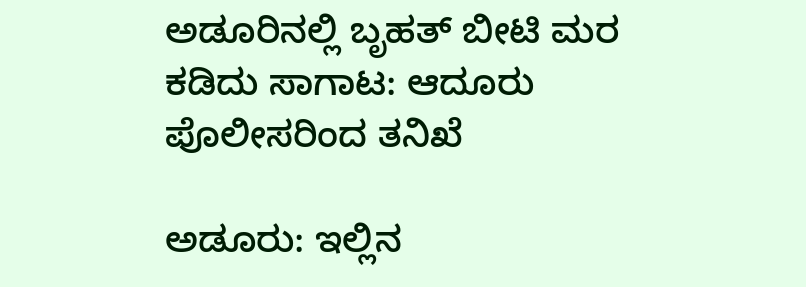ಅಡೂರಿನಲ್ಲಿ ಬೃಹತ್ ಬೀಟಿ ಮರ ಕಡಿದು ಸಾಗಾಟ: ಆದೂರು ಪೊಲೀಸರಿಂದ ತನಿಖೆ

ಅಡೂರು: ಇಲ್ಲಿನ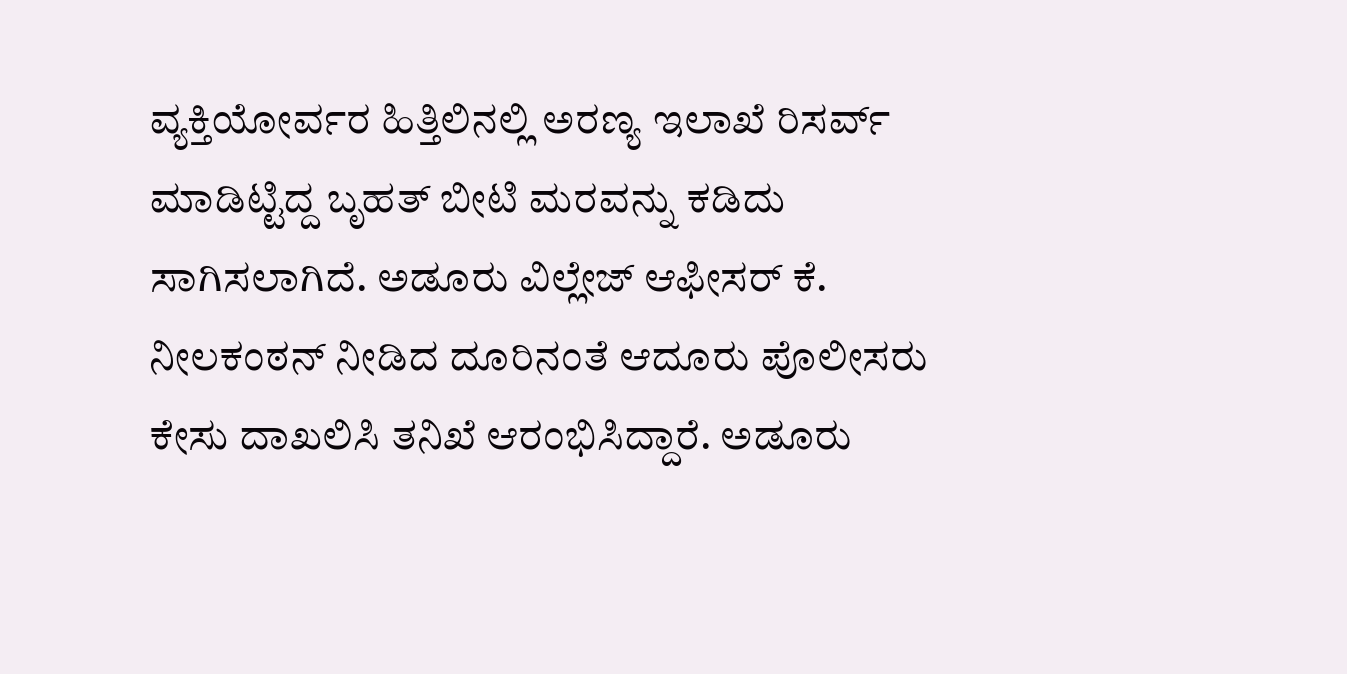ವ್ಯಕ್ತಿಯೋರ್ವರ ಹಿತ್ತಿಲಿನಲ್ಲಿ ಅರಣ್ಯ ಇಲಾಖೆ ರಿಸರ್ವ್ ಮಾಡಿಟ್ಟಿದ್ದ ಬೃಹತ್ ಬೀಟಿ ಮರವನ್ನು ಕಡಿದು ಸಾಗಿಸಲಾಗಿದೆ. ಅಡೂರು ವಿಲ್ಲೇಜ್ ಆಫೀಸರ್ ಕೆ. ನೀಲಕಂಠನ್ ನೀಡಿದ ದೂರಿನಂತೆ ಆದೂರು ಪೊಲೀಸರು ಕೇಸು ದಾಖಲಿಸಿ ತನಿಖೆ ಆರಂಭಿಸಿದ್ದಾರೆ. ಅಡೂರು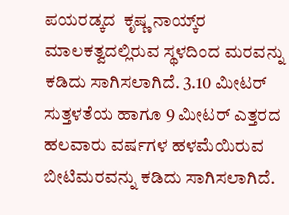ಪಯರಡ್ಕದ  ಕೃಷ್ಣ ನಾಯ್ಕ್‌ರ ಮಾಲಕತ್ವದಲ್ಲಿರುವ ಸ್ಥಳದಿಂದ ಮರವನ್ನು ಕಡಿದು ಸಾಗಿಸಲಾಗಿದೆ. 3.10 ಮೀಟರ್ ಸುತ್ತಳತೆಯ ಹಾಗೂ 9 ಮೀಟರ್ ಎತ್ತರದ ಹಲವಾರು ವರ್ಷಗಳ ಹಳಮೆಯಿರುವ ಬೀಟಿಮರವನ್ನು ಕಡಿದು ಸಾಗಿಸಲಾಗಿದೆ.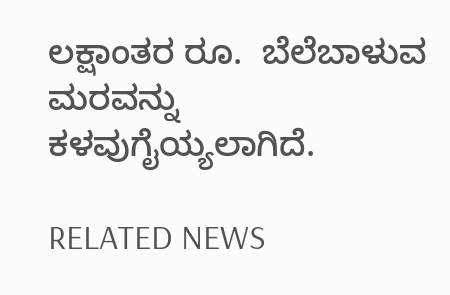ಲಕ್ಷಾಂತರ ರೂ.  ಬೆಲೆಬಾಳುವ ಮರವನ್ನು ಕಳವುಗೈಯ್ಯಲಾಗಿದೆ.

RELATED NEWS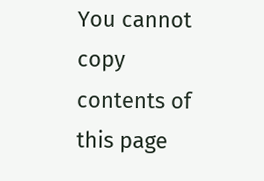You cannot copy contents of this page